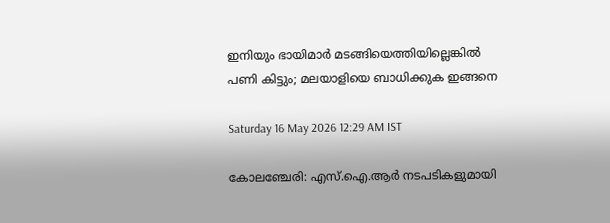ഇനിയും ഭായിമാര്‍ മടങ്ങിയെത്തിയില്ലെങ്കില്‍ പണി കിട്ടും; മലയാളിയെ ബാധിക്കുക ഇങ്ങനെ

Saturday 16 May 2026 12:29 AM IST

കോലഞ്ചേരി: എസ്.ഐ.ആര്‍ നടപടികളുമായി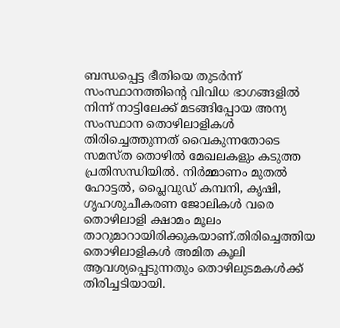ബന്ധപ്പെട്ട ഭീതിയെ തുടര്‍ന്ന് സംസ്ഥാനത്തിന്റെ വിവിധ ഭാഗങ്ങളില്‍ നിന്ന് നാട്ടിലേക്ക് മടങ്ങിപ്പോയ അന്യ സംസ്ഥാന തൊഴിലാളികള്‍ തിരിച്ചെത്തുന്നത് വൈകുന്നതോടെ സമസ്ത തൊഴില്‍ മേഖലകളും കടുത്ത പ്രതിസന്ധിയില്‍. നിര്‍മ്മാണം മുതല്‍ ഹോട്ടല്‍, പ്ലൈവുഡ് കമ്പനി, കൃഷി, ഗൃഹശുചീകരണ ജോലികള്‍ വരെ തൊഴിലാളി ക്ഷാമം മൂലം താറുമാറായിരിക്കുകയാണ്.തിരിച്ചെത്തിയ തൊഴിലാളികള്‍ അമിത കൂലി ആവശ്യപ്പെടുന്നതും തൊഴിലുടമകള്‍ക്ക് തിരിച്ചടിയായി.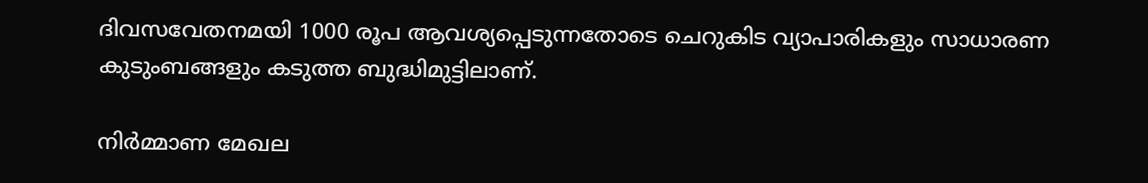ദിവസവേതനമയി 1000 രൂപ ആവശ്യപ്പെടുന്നതോടെ ചെറുകിട വ്യാപാരികളും സാധാരണ കുടുംബങ്ങളും കടുത്ത ബുദ്ധിമുട്ടിലാണ്.

നിര്‍മ്മാണ മേഖല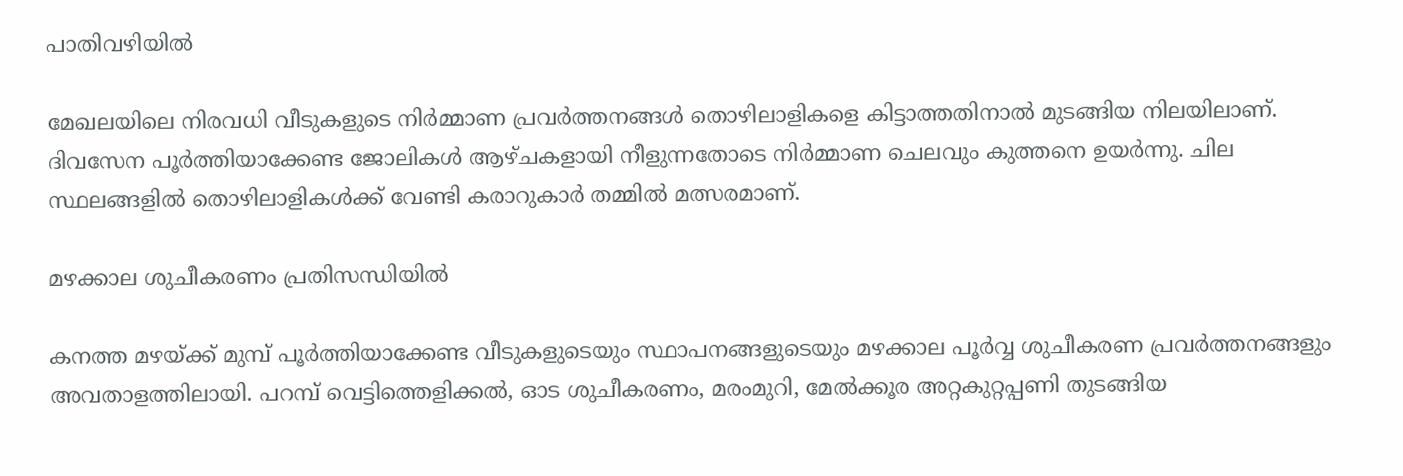പാതിവഴിയില്‍

മേഖലയിലെ നിരവധി വീടുകളുടെ നിര്‍മ്മാണ പ്രവര്‍ത്തനങ്ങള്‍ തൊഴിലാളികളെ കിട്ടാത്തതിനാല്‍ മുടങ്ങിയ നിലയിലാണ്. ദിവസേന പൂര്‍ത്തിയാക്കേണ്ട ജോലികള്‍ ആഴ്ചകളായി നീളുന്നതോടെ നിര്‍മ്മാണ ചെലവും കുത്തനെ ഉയര്‍ന്നു. ചില സ്ഥലങ്ങളില്‍ തൊഴിലാളികള്‍ക്ക് വേണ്ടി കരാറുകാര്‍ തമ്മില്‍ മത്സരമാണ്.

മഴക്കാല ശുചീകരണം പ്രതിസന്ധിയില്‍

കനത്ത മഴയ്ക്ക് മുമ്പ് പൂര്‍ത്തിയാക്കേണ്ട വീടുകളുടെയും സ്ഥാപനങ്ങളുടെയും മഴക്കാല പൂര്‍വ്വ ശുചീകരണ പ്രവര്‍ത്തനങ്ങളും അവതാളത്തിലായി. പറമ്പ് വെട്ടിത്തെളിക്കല്‍, ഓട ശുചീകരണം, മരംമുറി, മേല്‍ക്കൂര അറ്റകുറ്റപ്പണി തുടങ്ങിയ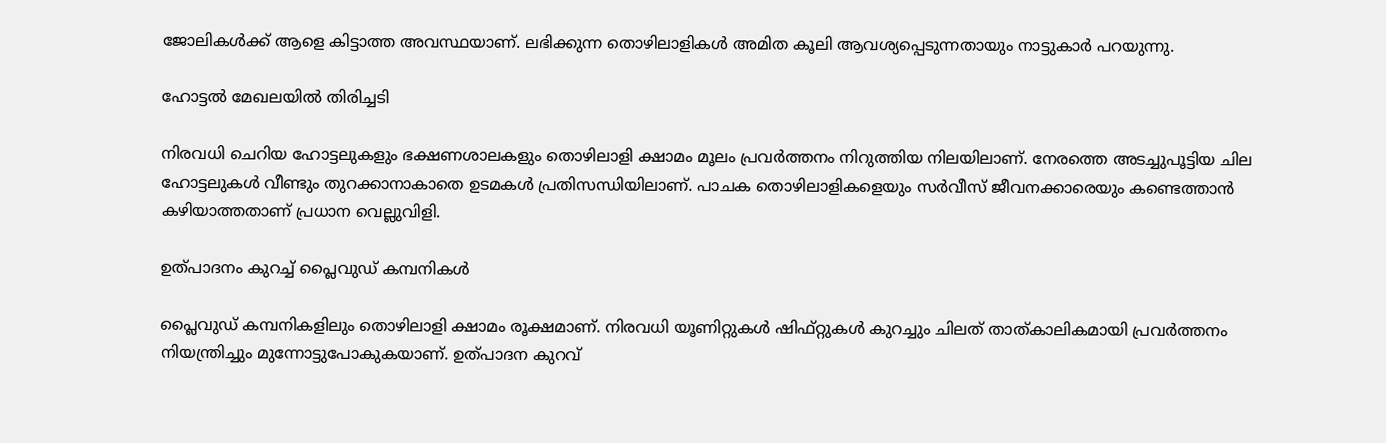ജോലികള്‍ക്ക് ആളെ കിട്ടാത്ത അവസ്ഥയാണ്. ലഭിക്കുന്ന തൊഴിലാളികള്‍ അമിത കൂലി ആവശ്യപ്പെടുന്നതായും നാട്ടുകാര്‍ പറയുന്നു.

ഹോട്ടല്‍ മേഖലയില്‍ തിരിച്ചടി

നിരവധി ചെറിയ ഹോട്ടലുകളും ഭക്ഷണശാലകളും തൊഴിലാളി ക്ഷാമം മൂലം പ്രവര്‍ത്തനം നിറുത്തിയ നിലയിലാണ്. നേരത്തെ അടച്ചുപൂട്ടിയ ചില ഹോട്ടലുകള്‍ വീണ്ടും തുറക്കാനാകാതെ ഉടമകള്‍ പ്രതിസന്ധിയിലാണ്. പാചക തൊഴിലാളികളെയും സര്‍വീസ് ജീവനക്കാരെയും കണ്ടെത്താന്‍ കഴിയാത്തതാണ് പ്രധാന വെല്ലുവിളി.

ഉത്പാദനം കുറച്ച് പ്ലൈവുഡ് കമ്പനികള്‍

പ്ലൈവുഡ് കമ്പനികളിലും തൊഴിലാളി ക്ഷാമം രൂക്ഷമാണ്. നിരവധി യൂണിറ്റുകള്‍ ഷിഫ്റ്റുകള്‍ കുറച്ചും ചിലത് താത്കാലികമായി പ്രവര്‍ത്തനം നിയന്ത്രിച്ചും മുന്നോട്ടുപോകുകയാണ്. ഉത്പാദന കുറവ്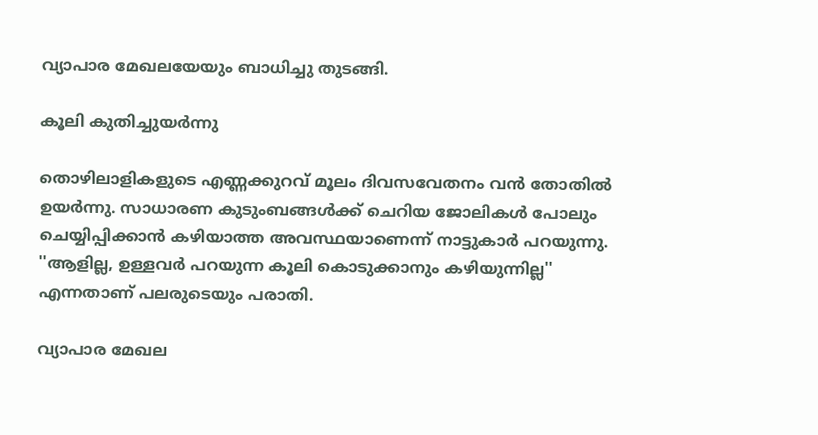വ്യാപാര മേഖലയേയും ബാധിച്ചു തുടങ്ങി.

കൂലി കുതിച്ചുയര്‍ന്നു

തൊഴിലാളികളുടെ എണ്ണക്കുറവ് മൂലം ദിവസവേതനം വന്‍ തോതില്‍ ഉയര്‍ന്നു. സാധാരണ കുടുംബങ്ങള്‍ക്ക് ചെറിയ ജോലികള്‍ പോലും ചെയ്യിപ്പിക്കാന്‍ കഴിയാത്ത അവസ്ഥയാണെന്ന് നാട്ടുകാര്‍ പറയുന്നു. ''ആളില്ല, ഉള്ളവര്‍ പറയുന്ന കൂലി കൊടുക്കാനും കഴിയുന്നില്ല'' എന്നതാണ് പലരുടെയും പരാതി.

വ്യാപാര മേഖല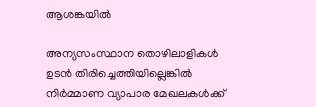ആശങ്കയില്‍

അന്യസംസ്ഥാന തൊഴിലാളികള്‍ ഉടന്‍ തിരിച്ചെത്തിയില്ലെങ്കില്‍ നിര്‍മ്മാണ വ്യാപാര മേഖലകള്‍ക്ക്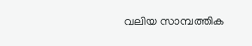വലിയ സാമ്പത്തിക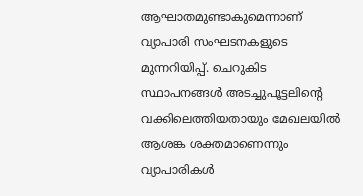ആഘാതമുണ്ടാകുമെന്നാണ് വ്യാപാരി സംഘടനകളുടെ മുന്നറിയിപ്പ്. ചെറുകിട സ്ഥാപനങ്ങള്‍ അടച്ചുപൂട്ടലിന്റെ വക്കിലെത്തിയതായും മേഖലയില്‍ ആശങ്ക ശക്തമാണെന്നും വ്യാപാരികള്‍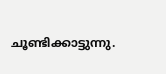ചൂണ്ടിക്കാട്ടുന്നു.